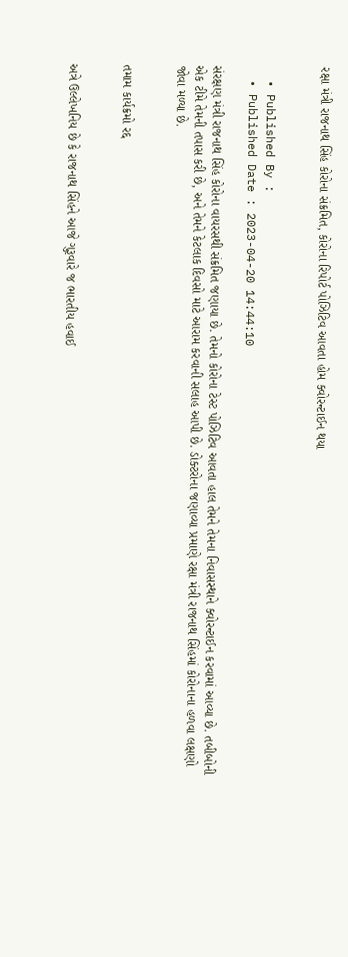રક્ષા મંત્રી રાજનાથ સિંહ કોરોના સંક્રમિત, કોરોના રિપોર્ટ પોઝિટિવ આવતા હોમ ક્વોરન્ટાઈન થયા


  • Published By :
  • Published Date : 2023-04-20 14:44:10

સંરક્ષણ મંત્રી રાજનાથ સિંહ કોરોના વાયરસથી સંક્રમિત જણાયા છે. તેમનો કોરોના ટેસ્ટ પોઝિટિવ આવતા હાલ તેમને તેમના નિવાસસ્થાને ક્વોરન્ટાઈન કરવામાં આવ્યા છે. તબીબોની એક ટીમે તેમની તપાસ કરી છે, અને તેમને કેટલાક દિવસો માટે આરામ કરવાની સલાહ આપી છે. ડોક્ટરોના જણાવ્યા પ્રમાણે રક્ષા મંત્રી રાજનાથ સિંહમાં કોરોનાના હળવા લક્ષણો જોવા મળ્યા છે.


તમામ કાર્યક્રમો રદ્દ


અત્રે ઉલ્લેખનિય છે કે રાજનાથ સિંહને આજે ગુરૂવારે જ ભારતીય હવાઈ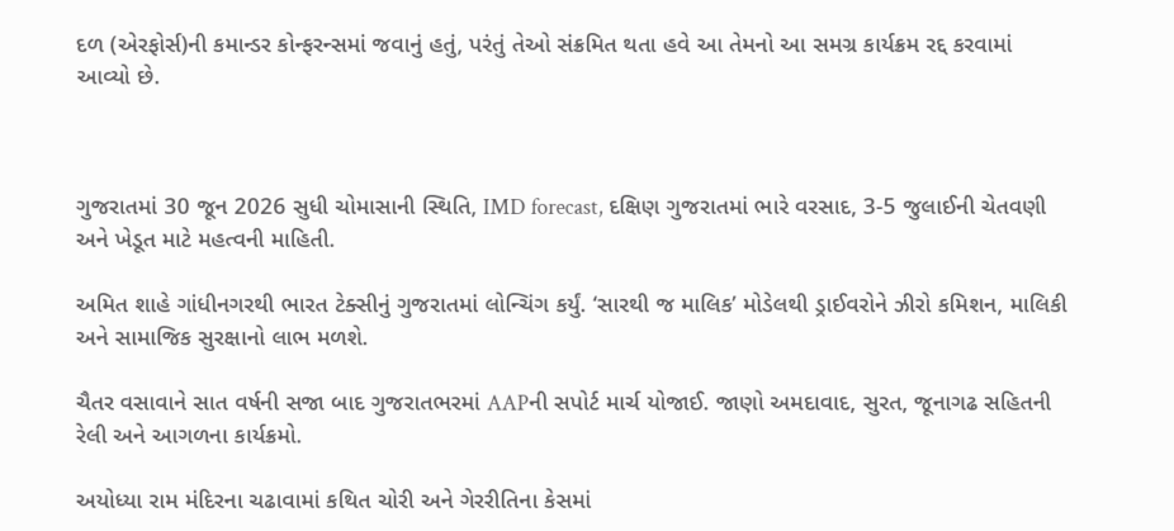દળ (એરફોર્સ)ની કમાન્ડર કોન્ફરન્સમાં જવાનું હતું, પરંતું તેઓ સંક્રમિત થતા હવે આ તેમનો આ સમગ્ર કાર્યક્રમ રદ્દ કરવામાં આવ્યો છે.



ગુજરાતમાં 30 જૂન 2026 સુધી ચોમાસાની સ્થિતિ, IMD forecast, દક્ષિણ ગુજરાતમાં ભારે વરસાદ, 3-5 જુલાઈની ચેતવણી અને ખેડૂત માટે મહત્વની માહિતી.

અમિત શાહે ગાંધીનગરથી ભારત ટેક્સીનું ગુજરાતમાં લોન્ચિંગ કર્યું. ‘સારથી જ માલિક’ મોડેલથી ડ્રાઈવરોને ઝીરો કમિશન, માલિકી અને સામાજિક સુરક્ષાનો લાભ મળશે.

ચૈતર વસાવાને સાત વર્ષની સજા બાદ ગુજરાતભરમાં AAPની સપોર્ટ માર્ચ યોજાઈ. જાણો અમદાવાદ, સુરત, જૂનાગઢ સહિતની રેલી અને આગળના કાર્યક્રમો.

અયોધ્યા રામ મંદિરના ચઢાવામાં કથિત ચોરી અને ગેરરીતિના કેસમાં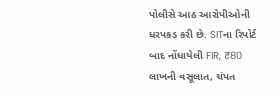પોલીસે આઠ આરોપીઓની ધરપકડ કરી છે. SITના રિપોર્ટ બાદ નોંધાયેલી FIR, ₹80 લાખની વસૂલાત, ચંપત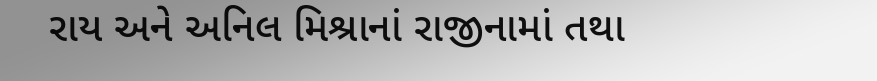રાય અને અનિલ મિશ્રાનાં રાજીનામાં તથા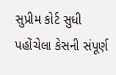સુપ્રીમ કોર્ટ સુધી પહોંચેલા કેસની સંપૂર્ણ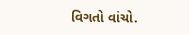વિગતો વાંચો.